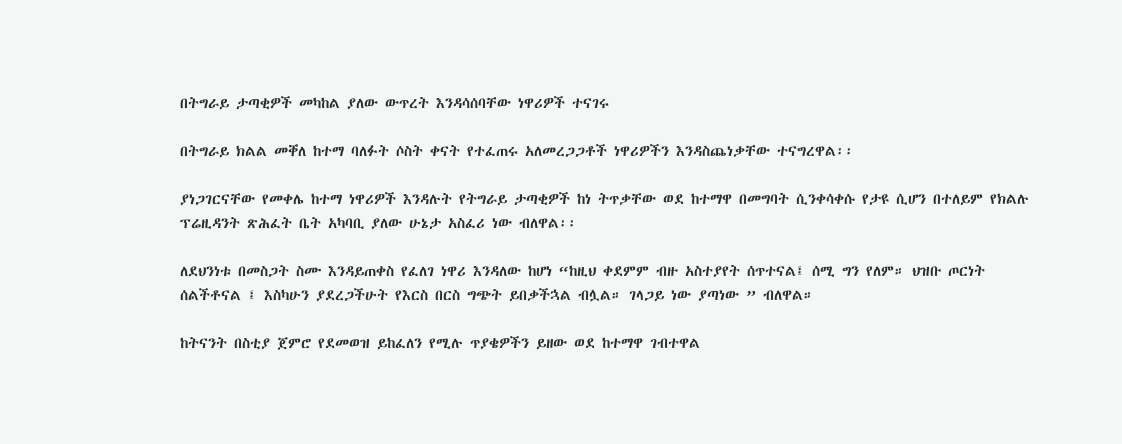በትግራይ ታጣቂዎች መካከል ያለው ውጥረት እንዳሳሰባቸው ነዋሪዎች ተናገሩ

በትግራይ ክልል መቐለ ከተማ ባለፉት ሶስት ቀናት የተፈጠሩ አለመረጋጋቶች ነዋሪዎችን እንዳስጨነቃቸው ተናግረዋል፡፡

ያነጋገርናቸው የመቀሌ ከተማ ነዋሪዎች እንዳሉት የትግራይ ታጣቂዎች ከነ ትጥቃቸው ወደ ከተማዋ በመግባት ሲንቀሳቀሱ የታዩ ሲሆን በተለይም የክልሉ ፕሬዚዳንት ጽሕፈት ቤት አካባቢ ያለው ሁኔታ አስፈሪ ነው ብለዋል፡፡

ለደህንነቱ በመስጋት ስሙ እንዳይጠቀስ የፈለገ ነዋሪ እንዳለው ከሆነ “ከዚህ ቀደምም ብዙ አስተያየት ሰጥተናል፤ ሰሚ ግን የለም። ህዝቡ ጦርነት ሰልችቶናል ፤ እስካሁን ያደረጋችሁት የእርስ በርስ ግጭት ይበቃችኋል ብሏል። ገላጋይ ነው ያጣነው ” ብለዋል።

ከትናንት በስቲያ ጀምሮ የደመወዝ ይከፈለን የሚሉ ጥያቄዎችን ይዘው ወደ ከተማዋ ገብተዋል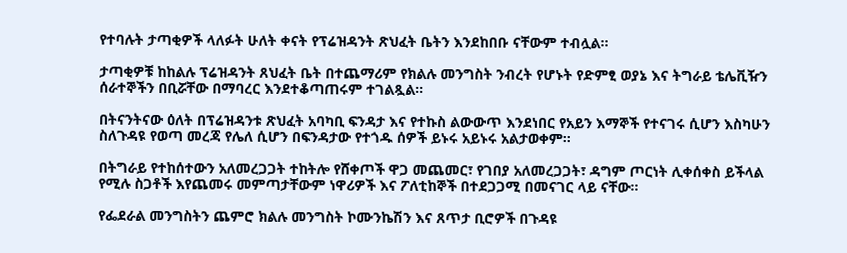የተባሉት ታጣቂዎች ላለፉት ሁለት ቀናት የፕሬዝዳንት ጽህፈት ቤትን እንደከበቡ ናቸውም ተብሏል፡፡

ታጣቂዎቹ ከከልሉ ፕሬዝዳንት ጸህፈት ቤት በተጨማሪም የክልሉ መንግስት ንብረት የሆኑት የድምፂ ወያኔ እና ትግራይ ቴሌቪዥን ሰራተኞችን በቢሯቸው በማባረር እንደተቆጣጠሩም ተገልጿል፡፡

በትናንትናው ዕለት በፕሬዝዳንቱ ጽህፈት አባካቢ ፍንዳታ እና የተኩስ ልውውጥ እንደነበር የአይን እማኞች የተናገሩ ሲሆን እስካሁን ስለጉዳዩ የወጣ መረጃ የሌለ ሲሆን በፍንዳታው የተጎዱ ሰዎች ይኑሩ አይኑሩ አልታወቀም፡፡

በትግራይ የተከሰተውን አለመረጋጋት ተከትሎ የሸቀጦች ዋጋ መጨመር፣ የገበያ አለመረጋጋት፣ ዳግም ጦርነት ሊቀሰቀስ ይችላል የሚሉ ስጋቶች እየጨመሩ መምጣታቸውም ነዋሪዎች እና ፖለቲከኞች በተደጋጋሚ በመናገር ላይ ናቸው፡፡

የፌደራል መንግስትን ጨምሮ ክልሉ መንግስት ኮሙንኬሽን እና ጸጥታ ቢሮዎች በጉዳዩ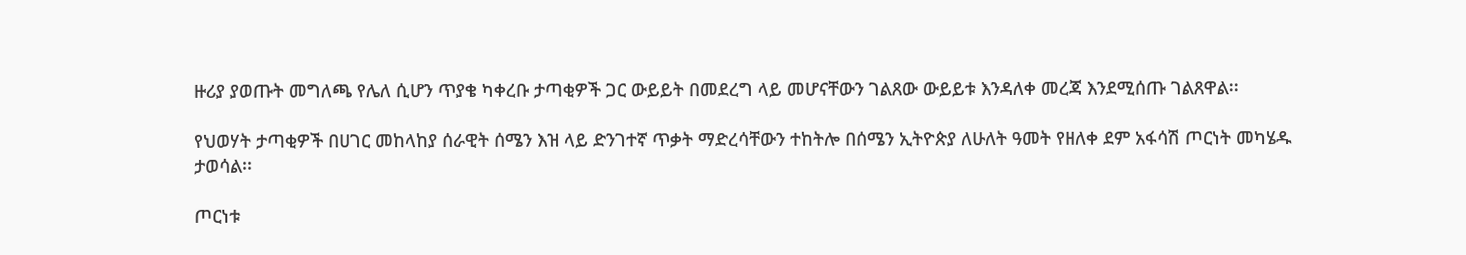ዙሪያ ያወጡት መግለጫ የሌለ ሲሆን ጥያቄ ካቀረቡ ታጣቂዎች ጋር ውይይት በመደረግ ላይ መሆናቸውን ገልጸው ውይይቱ እንዳለቀ መረጃ እንደሚሰጡ ገልጸዋል፡፡

የህወሃት ታጣቂዎች በሀገር መከላከያ ሰራዊት ሰሜን እዝ ላይ ድንገተኛ ጥቃት ማድረሳቸውን ተከትሎ በሰሜን ኢትዮጵያ ለሁለት ዓመት የዘለቀ ደም አፋሳሽ ጦርነት መካሄዱ ታወሳል፡፡

ጦርነቱ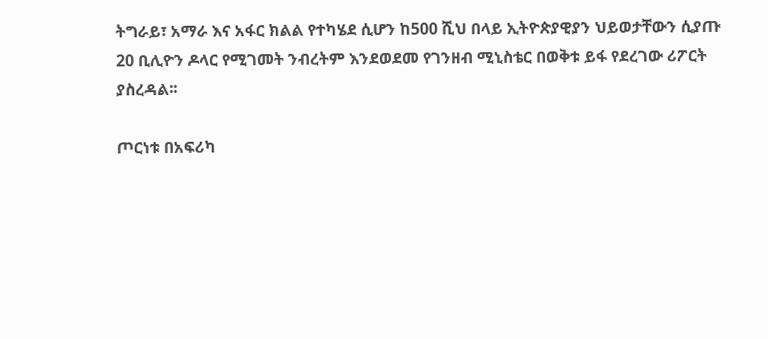ትግራይ፣ አማራ እና አፋር ክልል የተካሄደ ሲሆን ከ500 ሺህ በላይ ኢትዮጵያዊያን ህይወታቸውን ሲያጡ 20 ቢሊዮን ዶላር የሚገመት ንብረትም እንደወደመ የገንዘብ ሚኒስቴር በወቅቱ ይፋ የደረገው ሪፖርት ያስረዳል፡፡

ጦርነቱ በአፍሪካ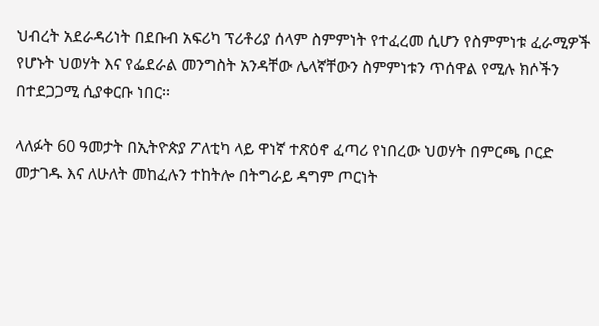ህብረት አደራዳሪነት በደቡብ አፍሪካ ፕሪቶሪያ ሰላም ስምምነት የተፈረመ ሲሆን የስምምነቱ ፈራሚዎች የሆኑት ህወሃት እና የፌደራል መንግስት አንዳቸው ሌላኛቸውን ስምምነቱን ጥሰዋል የሚሉ ክሶችን በተደጋጋሚ ሲያቀርቡ ነበር፡፡

ላለፉት 60 ዓመታት በኢትዮጵያ ፖለቲካ ላይ ዋነኛ ተጽዕኖ ፈጣሪ የነበረው ህወሃት በምርጫ ቦርድ መታገዱ እና ለሁለት መከፈሉን ተከትሎ በትግራይ ዳግም ጦርነት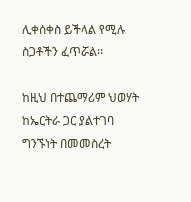ሊቀሰቀስ ይችላል የሚሉ ስጋቶችን ፈጥሯል፡፡

ከዚህ በተጨማሪም ህወሃት ከኤርትራ ጋር ያልተገባ ግንኙነት በመመስረት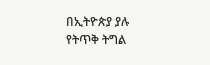በኢትዮጵያ ያሉ የትጥቅ ትግል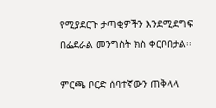የሚያደርጉ ታጣቂዎችን እንደሚደግፍ በፌደራል መንግስት ክስ ቀርቦበታል፡፡

ምርጫ ቦርድ ሰባተኛውን ጠቅላላ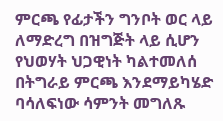ምርጫ የፊታችን ግንቦት ወር ላይ ለማድረግ በዝግጅት ላይ ሲሆን የህወሃት ህጋዊነት ካልተመለሰ በትግራይ ምርጫ እንደማይካሄድ ባሳለፍነው ሳምንት መግለጹ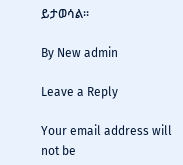ይታወሳል፡፡

By New admin

Leave a Reply

Your email address will not be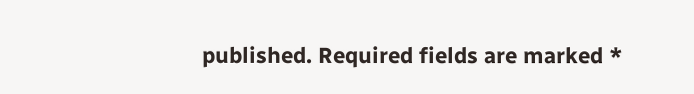published. Required fields are marked *